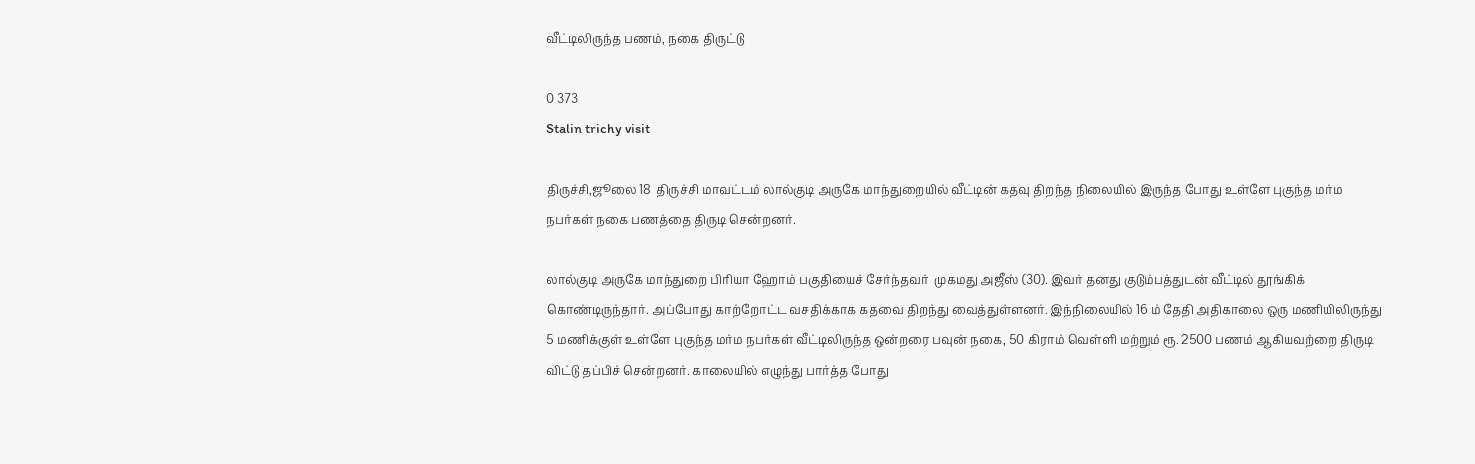வீட்டிலிருந்த பணம், நகை திருட்டு

0 373
Stalin trichy visit

திருச்சி,ஜூலை 18  திருச்சி மாவட்டம் லால்குடி அருகே மாந்துறையில் வீட்டின் கதவு திறந்த நிலையில் இருந்த போது உள்ளே புகுந்த மர்ம நபர்கள் நகை பணத்தை திருடி சென்றனர்.

லால்குடி அருகே மாந்துறை பிரியா ஹோம் பகுதியைச் சேர்ந்தவர்  முகமது அஜீஸ் (30). இவர் தனது குடும்பத்துடன் வீட்டில் தூங்கிக் கொண்டிருந்தார். அப்போது காற்றோட்ட வசதிக்காக கதவை திறந்து வைத்துள்ளனர். இந்நிலையில் 16 ம் தேதி அதிகாலை ஒரு மணியிலிருந்து 5 மணிக்குள் உள்ளே புகுந்த மர்ம நபர்கள் வீட்டிலிருந்த ஒன்றரை பவுன் நகை, 50 கிராம் வெள்ளி மற்றும் ரூ. 2500 பணம் ஆகியவற்றை திருடி விட்டு தப்பிச் சென்றனர். காலையில் எழுந்து பார்த்த போது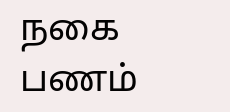நகை பணம்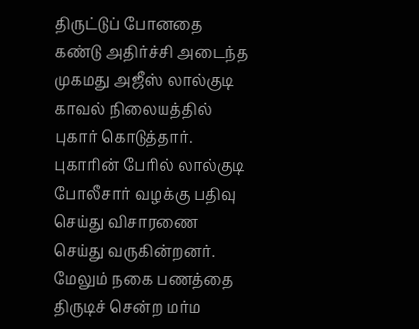திருட்டுப் போனதை கண்டு அதிர்ச்சி அடைந்த முகமது அஜீஸ் லால்குடி காவல் நிலையத்தில் புகார் கொடுத்தார். புகாரின் பேரில் லால்குடி போலீசார் வழக்கு பதிவு செய்து விசாரணை செய்து வருகின்றனர். மேலும் நகை பணத்தை திருடிச் சென்ற மர்ம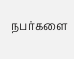நபர்களை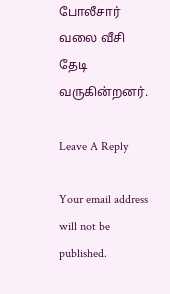போலீசார் வலை வீசி தேடி வருகின்றனர்.

Leave A Reply

Your email address will not be published.